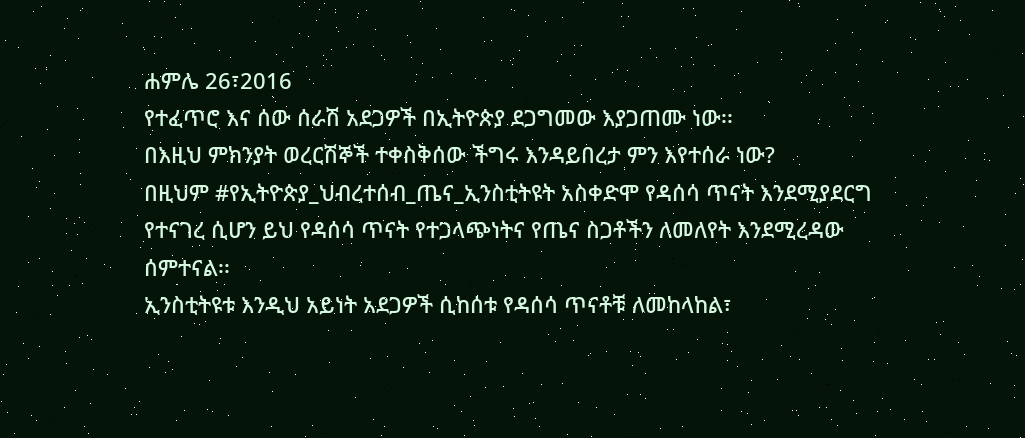ሐምሌ 26፣2016
የተፈጥሮ እና ሰው ሰራሽ አደጋዎች በኢትዮጵያ ደጋግመው እያጋጠሙ ነው፡፡
በእዚህ ምክንያት ወረርሽኞች ተቀስቅሰው ችግሩ እንዳይበረታ ምን እየተሰራ ነው?
በዚህም #የኢትዮጵያ_ህብረተሰብ_ጤና_ኢንስቲትዩት አስቀድሞ የዳሰሳ ጥናት እንደሚያደርግ የተናገረ ሲሆን ይህ የዳሰሳ ጥናት የተጋላጭነትና የጤና ስጋቶችን ለመለየት እንደሚረዳው ሰምተናል፡፡
ኢንስቲትዩቱ እንዲህ አይነት አደጋዎች ሲከሰቱ የዳሰሳ ጥናቶቹ ለመከላከል፣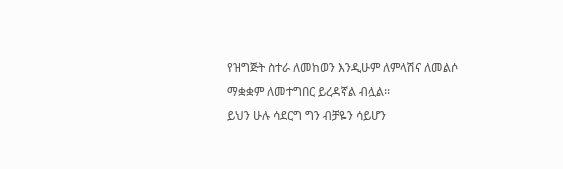የዝግጅት ስተራ ለመከወን እንዲሁም ለምላሽና ለመልሶ ማቋቋም ለመተግበር ይረዳኛል ብሏል፡፡
ይህን ሁሉ ሳደርግ ግን ብቻዬን ሳይሆን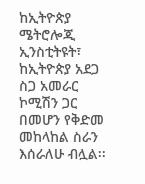ከኢትዮጵያ ሜትሮሎጂ ኢንስቲትዩት፣ ከኢትዮጵያ አደጋ ስጋ አመራር ኮሚሽን ጋር በመሆን የቅድመ መከላከል ስራን እሰራለሁ ብሏል፡፡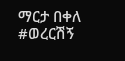ማርታ በቀለ
#ወረርሽኝ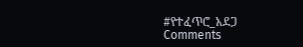#የተፈጥሮ_አደጋ
Comments